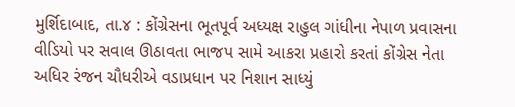મુર્શિદાબાદ, તા.૪ : કોંગ્રેસના ભૂતપૂર્વ અધ્યક્ષ રાહુલ ગાંધીના નેપાળ પ્રવાસના વીડિયો પર સવાલ ઊઠાવતા ભાજપ સામે આકરા પ્રહારો કરતાં કોંગ્રેસ નેતા અધિર રંજન ચૌધરીએ વડાપ્રધાન પર નિશાન સાધ્યું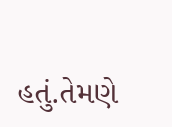હતું.તેમણે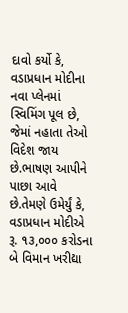દાવો કર્યો કે, વડાપ્રધાન મોદીના નવા પ્લેનમાં સ્વિમિંગ પૂલ છે, જેમાં નહાતા તેઓ વિદેશ જાય છે.ભાષણ આપીને પાછા આવે છે.તેમણે ઉમેર્યું કે, વડાપ્રધાન મોદીએ રૂ. ૧૩,૦૦૦ કરોડના બે વિમાન ખરીદ્યા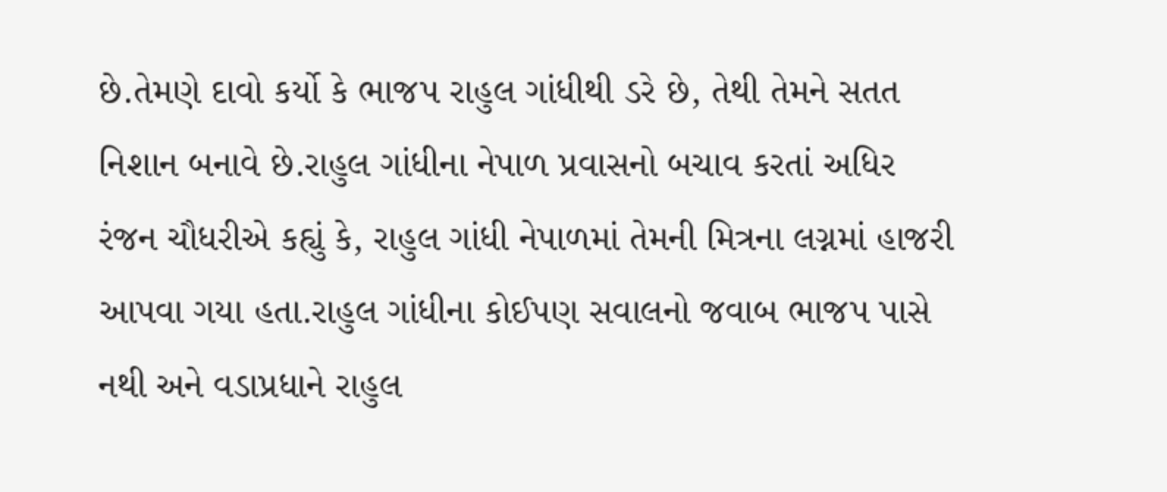છે.તેમણે દાવો કર્યો કે ભાજપ રાહુલ ગાંધીથી ડરે છે, તેથી તેમને સતત નિશાન બનાવે છે.રાહુલ ગાંધીના નેપાળ પ્રવાસનો બચાવ કરતાં અધિર રંજન ચૌધરીએ કહ્યું કે, રાહુલ ગાંધી નેપાળમાં તેમની મિત્રના લગ્નમાં હાજરી આપવા ગયા હતા.રાહુલ ગાંધીના કોઈપણ સવાલનો જવાબ ભાજપ પાસે નથી અને વડાપ્રધાને રાહુલ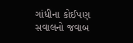ગાંધીના કોઈપણ સવાલનો જવાબ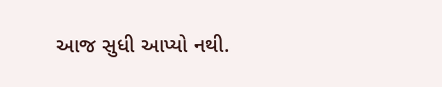આજ સુધી આપ્યો નથી.